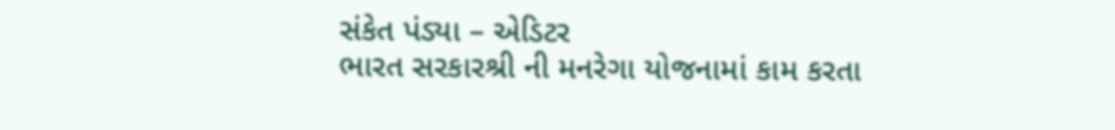સંકેત પંડ્યા – એડિટર
ભારત સરકારશ્રી ની મનરેગા યોજનામાં કામ કરતા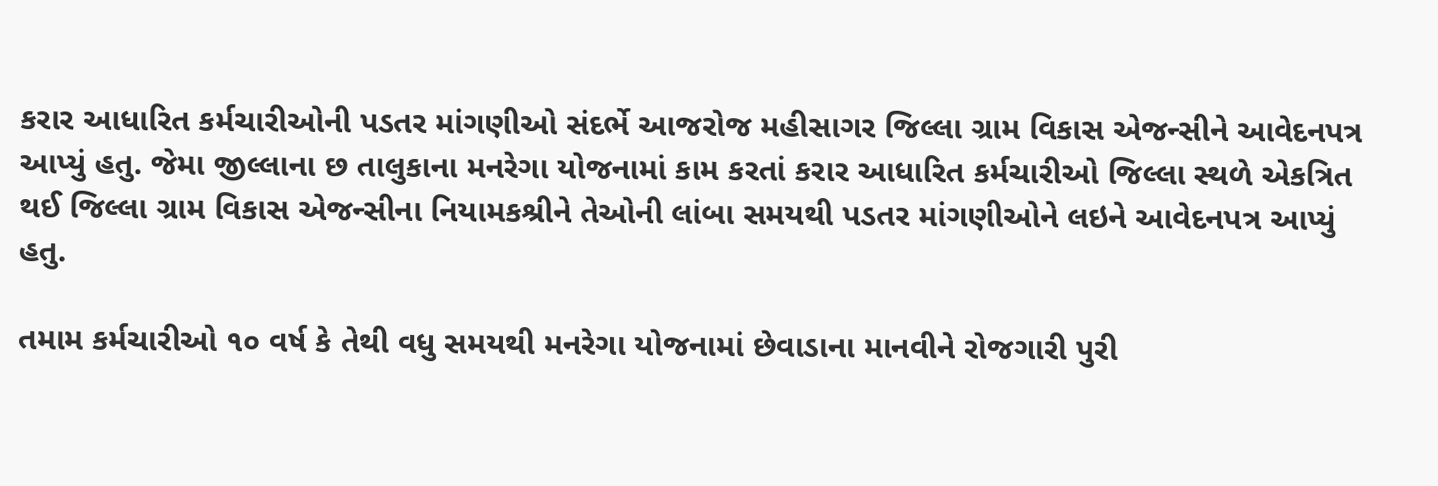કરાર આધારિત કર્મચારીઓની પડતર માંગણીઓ સંદર્ભે આજરોજ મહીસાગર જિલ્લા ગ્રામ વિકાસ એજન્સીને આવેદનપત્ર આપ્યું હતુ. જેમા જીલ્લાના છ તાલુકાના મનરેગા યોજનામાં કામ કરતાં કરાર આધારિત કર્મચારીઓ જિલ્લા સ્થળે એકત્રિત થઈ જિલ્લા ગ્રામ વિકાસ એજન્સીના નિયામકશ્રીને તેઓની લાંબા સમયથી પડતર માંગણીઓને લઇને આવેદનપત્ર આપ્યું હતુ.

તમામ કર્મચારીઓ ૧૦ વર્ષ કે તેથી વધુ સમયથી મનરેગા યોજનામાં છેવાડાના માનવીને રોજગારી પુરી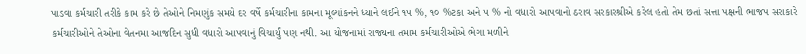પાડવા કર્મચારી તરીકે કામ કરે છે તેઓને નિમણુંક સમયે દર વર્ષે કર્મચારીના કામના મૂલ્યાંકનને ધ્યાને લઈને ૧૫ %, ૧૦ %ટકા અને ૫ % નો વધારો આપવાનો ઠરાવ સરકારશ્રીએ કરેલ હતો તેમ છતાં સત્તા પક્ષની ભાજપ સરાકારે કર્મચારીઓને તેઓના વેતનમા આજદિન સુધી વધારો આપવાનું વિચાર્યું પણ નથી. આ યોજનામાં રાજ્યના તમામ કર્મચારીઓએ ભેગા મળીને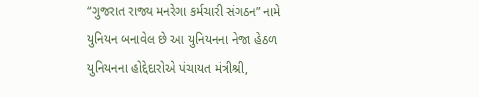“ગુજરાત રાજ્ય મનરેગા કર્મચારી સંગઠન” નામે યુનિયન બનાવેલ છે આ યુનિયનના નેજા હેઠળ યુનિયનના હોદ્દેદારોએ પંચાયત મંત્રીશ્રી,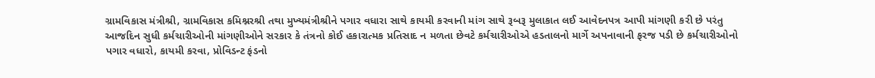ગ્રામવિકાસ મંત્રીશ્રી, ગ્રામવિકાસ કમિશ્નરશ્રી તથા મુખ્યમંત્રીશ્રીને પગાર વધારા સાથે કાયમી કરવાની માંગ સાથે રૂબરૂ મુલાકાત લઈ આવેદનપત્ર આપી માંગણી કરી છે પરંતુ આજદિન સુધી કર્મચારીઓની માંગણીઓને સરકાર કે તંત્રનો કોઈ હકારાત્મક પ્રતિસાદ ન મળતા છેવટે કર્મચારીઓએ હડતાલનો માર્ગે અપનાવાની ફરજ પડી છે કર્મચારીઓનો પગાર વધારો, કાયમી કરવા, પ્રોવિડન્ટ ફંડનો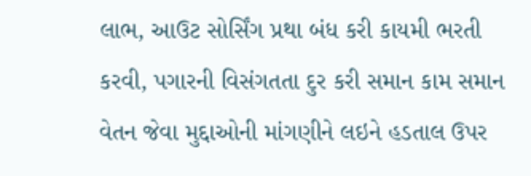લાભ, આઉટ સોર્સિંગ પ્રથા બંધ કરી કાયમી ભરતી કરવી, પગારની વિસંગતતા દુર કરી સમાન કામ સમાન વેતન જેવા મુદ્દાઓની માંગણીને લઇને હડતાલ ઉપર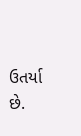ઉતર્યા છે.